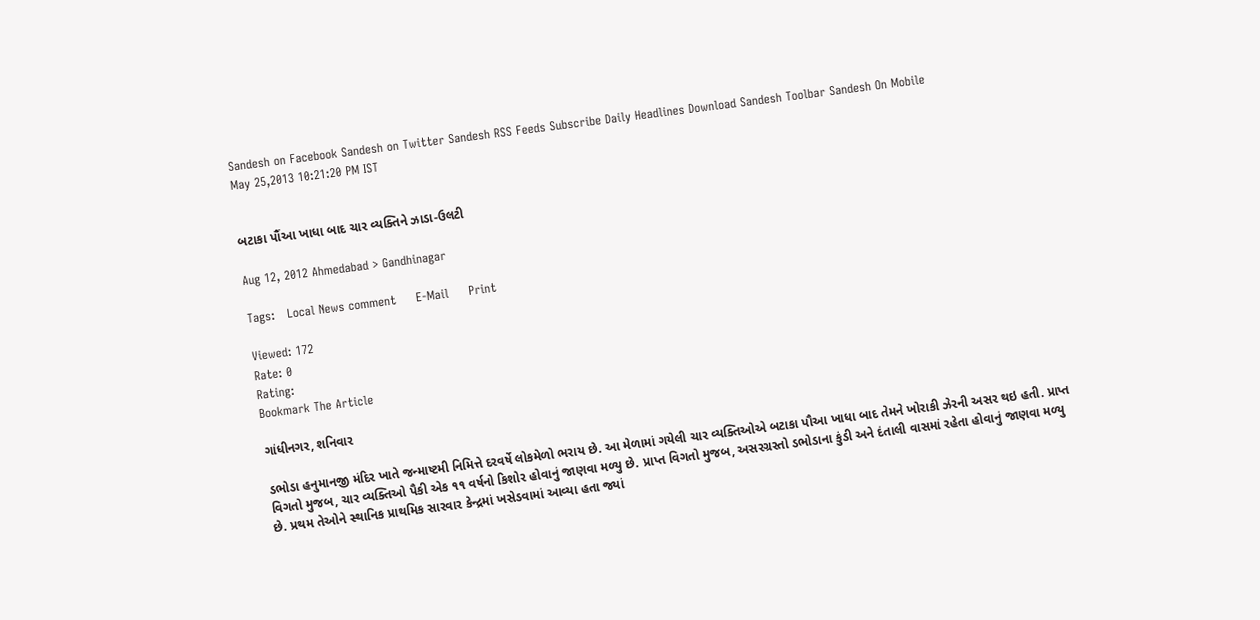Sandesh on Facebook Sandesh on Twitter Sandesh RSS Feeds Subscribe Daily Headlines Download Sandesh Toolbar Sandesh On Mobile
May 25,2013 10:21:20 PM IST


બટાકા પૌંઆ ખાધા બાદ ચાર વ્યક્તિને ઝાડા-ઉલટી

Aug 12, 2012 Ahmedabad > Gandhinagar

Tags:   Local News comment     E-Mail     Print

Viewed: 172
Rate: 0
Rating:
Bookmark The Article

ગાંધીનગર, શનિવાર

ડભોડા હનુમાનજી મંદિર ખાતે જન્માષ્ટમી નિમિત્તે દરવર્ષે લોકમેળો ભરાય છે. આ મેળામાં ગયેલી ચાર વ્યક્તિઓએ બટાકા પૌઆ ખાધા બાદ તેમને ખોરાકી ઝેરની અસર થઇ હતી. પ્રાપ્ત વિગતો મુજબ, ચાર વ્યક્તિઓ પૈકી એક ૧૧ વર્ષનો કિશોર હોવાનું જાણવા મળ્યુ છે. પ્રાપ્ત વિગતો મુજબ, અસરગ્રસ્તો ડભોડાના કુંડી અને દંતાલી વાસમાં રહેતા હોવાનું જાણવા મળ્યુ છે. પ્રથમ તેઓને સ્થાનિક પ્રાથમિક સારવાર કેન્દ્રમાં ખસેડવામાં આવ્યા હતા જ્યાં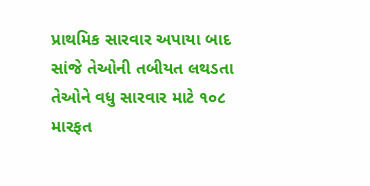પ્રાથમિક સારવાર અપાયા બાદ સાંજે તેઓની તબીયત લથડતા તેઓને વધુ સારવાર માટે ૧૦૮ મારફત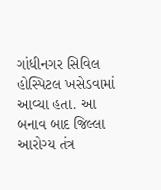ગાંધીનગર સિવિલ હોસ્પિટલ ખસેડવામાં આવ્યા હતા. આ બનાવ બાદ જિલ્લા આરોગ્ય તંત્ર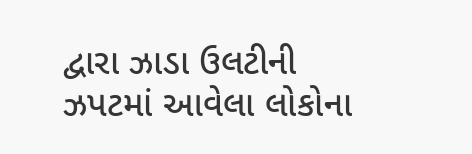દ્વારા ઝાડા ઉલટીની ઝપટમાં આવેલા લોકોના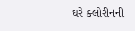ઘરે ક્લોરીનની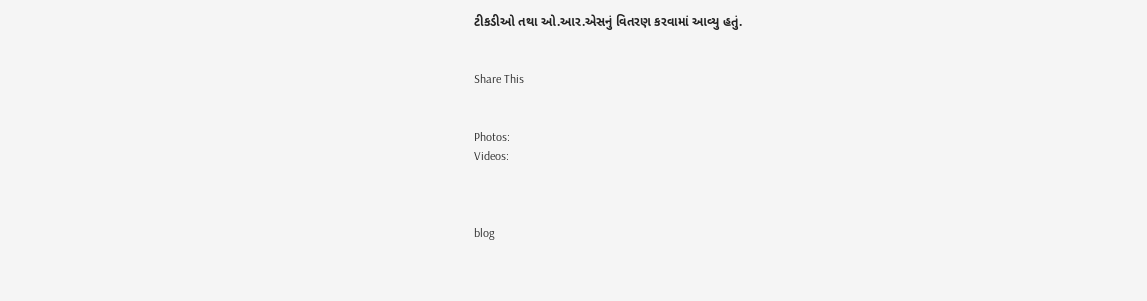ટીકડીઓ તથા ઓ.આર.એસનું વિતરણ કરવામાં આવ્યુ હતું.


Share This


Photos:
Videos:



blog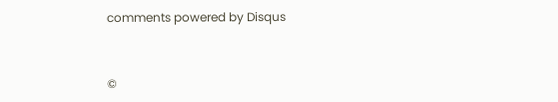comments powered by Disqus


©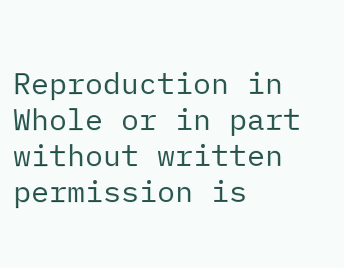Reproduction in Whole or in part without written permission is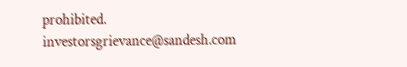prohibited.
investorsgrievance@sandesh.com